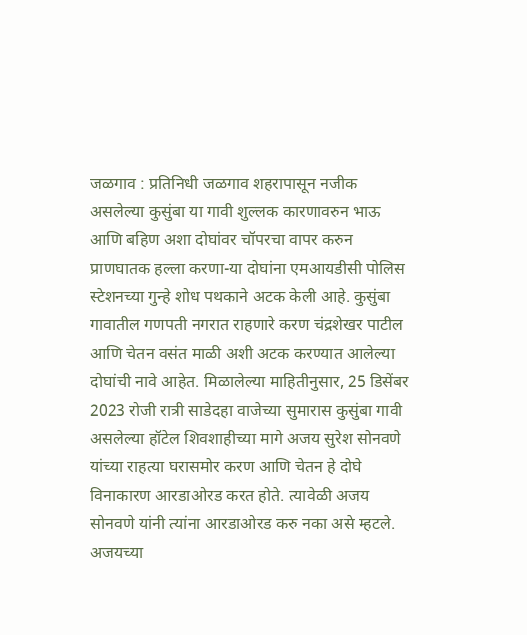जळगाव : प्रतिनिधी जळगाव शहरापासून नजीक असलेल्या कुसुंबा या गावी शुल्लक कारणावरुन भाऊ आणि बहिण अशा दोघांवर चॉपरचा वापर करुन प्राणघातक हल्ला करणा-या दोघांना एमआयडीसी पोलिस स्टेशनच्या गुन्हे शोध पथकाने अटक केली आहे. कुसुंबा गावातील गणपती नगरात राहणारे करण चंद्रशेखर पाटील आणि चेतन वसंत माळी अशी अटक करण्यात आलेल्या दोघांची नावे आहेत. मिळालेल्या माहितीनुसार, 25 डिसेंबर 2023 रोजी रात्री साडेदहा वाजेच्या सुमारास कुसुंबा गावी असलेल्या हॉटेल शिवशाहीच्या मागे अजय सुरेश सोनवणे यांच्या राहत्या घरासमोर करण आणि चेतन हे दोघे विनाकारण आरडाओरड करत होते. त्यावेळी अजय सोनवणे यांनी त्यांना आरडाओरड करु नका असे म्हटले. अजयच्या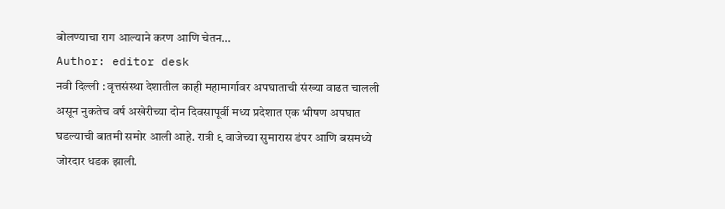बोलण्याचा राग आल्याने करण आणि चेतन…
Author: editor desk
नवी दिल्ली : वृत्तसंस्था देशातील काही महामार्गावर अपघाताची संख्या वाढत चालली असून नुकतेच वर्ष अखेरीच्या दोन दिवसापूर्वी मध्य प्रदेशात एक भीषण अपघात घडल्याची बातमी समोर आली आहे. रात्री ९ वाजेच्या सुमारास डंपर आणि बसमध्ये जोरदार धडक झाली.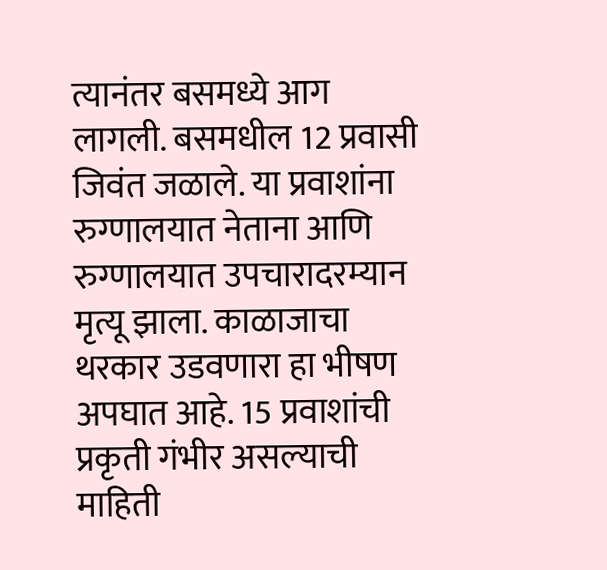त्यानंतर बसमध्ये आग लागली. बसमधील 12 प्रवासी जिवंत जळाले. या प्रवाशांना रुग्णालयात नेताना आणि रुग्णालयात उपचारादरम्यान मृत्यू झाला. काळाजाचा थरकार उडवणारा हा भीषण अपघात आहे. 15 प्रवाशांची प्रकृती गंभीर असल्याची माहिती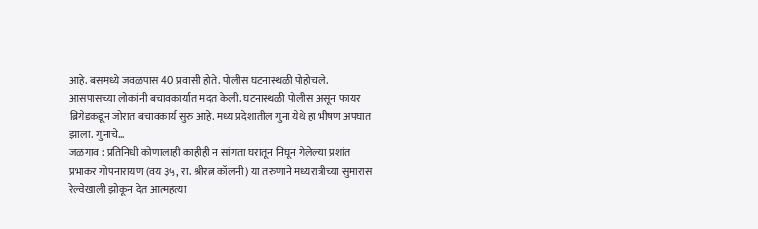आहे. बसमध्ये जवळपास 40 प्रवासी होते. पोलीस घटनास्थळी पोहोचले. आसपासच्या लोकांनी बचावकार्यात मदत केली. घटनास्थळी पोलीस असून फायर ब्रिगेडकडून जोरात बचावकार्य सुरु आहे. मध्य प्रदेशातील गुना येथे हा भीषण अपघात झाला. गुनाचे…
जळगाव : प्रतिनिधी कोणालाही काहीही न सांगता घरातून निघून गेलेल्या प्रशांत प्रभाकर गोपनारायण (वय ३५, रा. श्रीरत्न कॉलनी) या तरुणाने मध्यरात्रीच्या सुमारास रेल्वेखाली झोकून देत आत्महत्या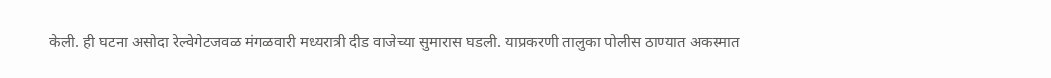केली. ही घटना असोदा रेल्वेगेटजवळ मंगळवारी मध्यरात्री दीड वाजेच्या सुमारास घडली. याप्रकरणी तालुका पोलीस ठाण्यात अकस्मात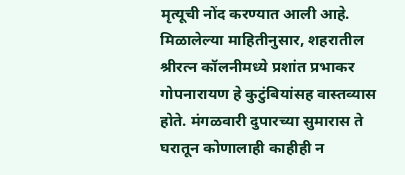मृत्यूची नोंद करण्यात आली आहे. मिळालेल्या माहितीनुसार, शहरातील श्रीरत्न कॉलनीमध्ये प्रशांत प्रभाकर गोपनारायण हे कुटुंबियांसह वास्तव्यास होते. मंगळवारी दुपारच्या सुमारास ते घरातून कोणालाही काहीही न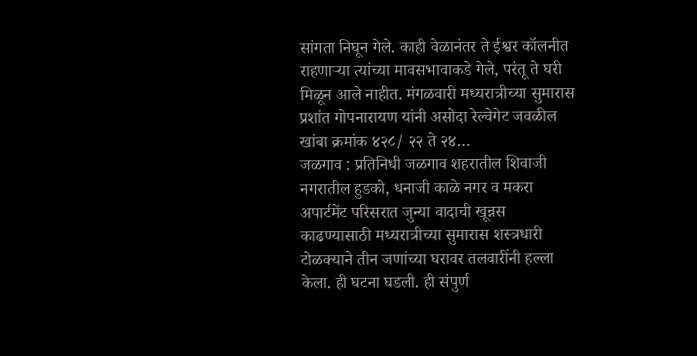सांगता निघून गेले. काही वेळानंतर ते ईश्वर कॉलनीत राहणाऱ्या त्यांच्या मावसभावाकडे गेले, परंतू ते घरी मिळून आले नाहीत. मंगळवारी मध्यरात्रीच्या सुमारास प्रशांत गोपनारायण यांनी असोदा रेल्वेगेट जवळील खांबा क्रमांक ४२८/ २२ ते २४…
जळगाव : प्रतिनिधी जळगाव शहरातील शिवाजी नगरातील हुडको, धनाजी काळे नगर व मकरा अपार्टमेंट परिसरात जुन्या वादाची खून्नस काढण्यासाठी मध्यरात्रीच्या सुमारास शस्त्रधारी टोळक्याने तीन जणांच्या घरावर तलवारींनी हल्ला केला. ही घटना घडली. ही संपुर्ण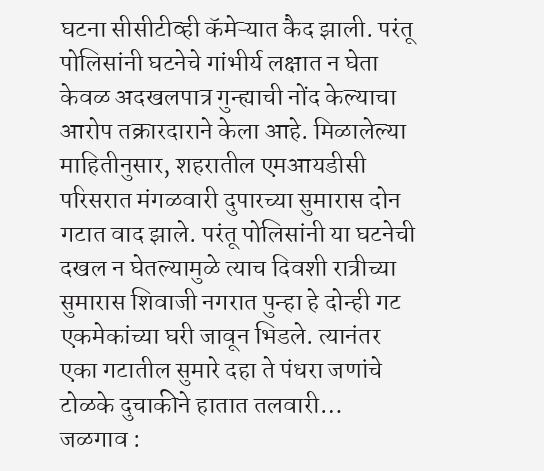घटना सीसीटीव्ही कॅमेऱ्यात कैद झाली. परंतू पोलिसांनी घटनेचे गांभीर्य लक्षात न घेता केवळ अदखलपात्र गुन्ह्याची नोंद केल्याचा आरोप तक्रारदाराने केला आहे. मिळालेल्या माहितीनुसार, शहरातील एमआयडीसी परिसरात मंगळवारी दुपारच्या सुमारास दोन गटात वाद झाले. परंतू पोलिसांनी या घटनेची दखल न घेतल्यामुळे त्याच दिवशी रात्रीच्या सुमारास शिवाजी नगरात पुन्हा हे दोन्ही गट एकमेकांच्या घरी जावून भिडले. त्यानंतर एका गटातील सुमारे दहा ते पंधरा जणांचे टोळके दुचाकीने हातात तलवारी…
जळगाव :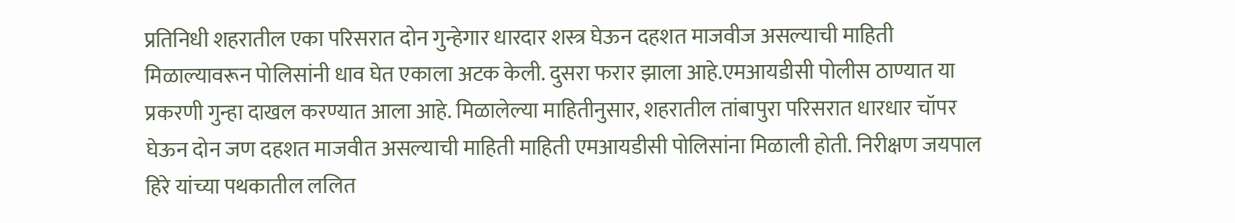प्रतिनिधी शहरातील एका परिसरात दोन गुन्हेगार धारदार शस्त्र घेऊन दहशत माजवीज असल्याची माहिती मिळाल्यावरून पोलिसांनी धाव घेत एकाला अटक केली. दुसरा फरार झाला आहे.एमआयडीसी पोलीस ठाण्यात या प्रकरणी गुन्हा दाखल करण्यात आला आहे. मिळालेल्या माहितीनुसार, शहरातील तांबापुरा परिसरात धारधार चॉपर घेऊन दोन जण दहशत माजवीत असल्याची माहिती माहिती एमआयडीसी पोलिसांना मिळाली होती. निरीक्षण जयपाल हिरे यांच्या पथकातील ललित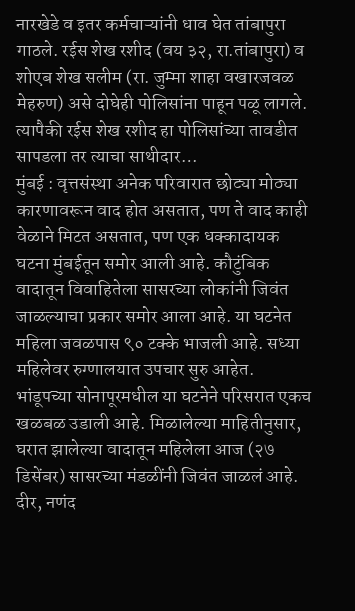नारखेडे व इतर कर्मचाऱ्यांनी धाव घेत तांबापुरा गाठले. रईस शेख रशीद (वय ३२, रा.तांबापुरा) व शोएब शेख सलीम (रा. जुम्मा शाहा वखारजवळ मेहरुण) असे दोघेही पोलिसांना पाहून पळू लागले. त्यापैकी रईस शेख रशीद हा पोलिसांच्या तावडीत सापडला तर त्याचा साथीदार…
मुंबई : वृत्तसंस्था अनेक परिवारात छोट्या मोठ्या कारणावरून वाद होत असतात, पण ते वाद काही वेळाने मिटत असतात, पण एक धक्कादायक घटना मुंबईतून समोर आली आहे. कौटुंबिक वादातून विवाहितेला सासरच्या लोकांनी जिवंत जाळल्याचा प्रकार समोर आला आहे. या घटनेत महिला जवळपास ९० टक्के भाजली आहे. सध्या महिलेवर रुग्णालयात उपचार सुरु आहेत. भांडूपच्या सोनापूरमधील या घटनेने परिसरात एकच खळबळ उडाली आहे. मिळालेल्या माहितीनुसार, घरात झालेल्या वादातून महिलेला आज (२७ डिसेंबर) सासरच्या मंडळींनी जिवंत जाळलं आहे. दीर, नणंद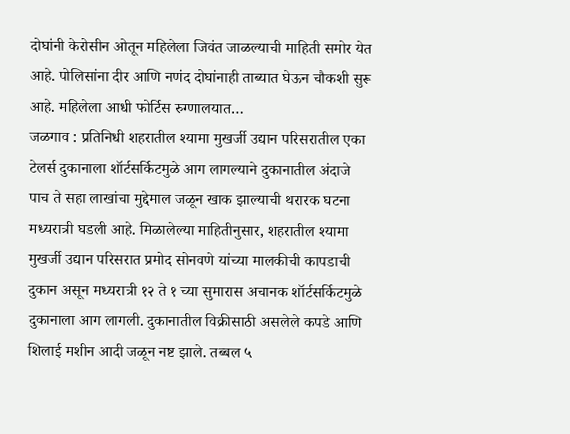दोघांनी केरोसीन ओतून महिलेला जिवंत जाळल्याची माहिती समोर येत आहे. पोलिसांना दीर आणि नणंद दोघांनाही ताब्यात घेऊन चौकशी सुरू आहे. महिलेला आधी फोर्टिस रुग्णालयात…
जळगाव : प्रतिनिधी शहरातील श्यामा मुखर्जी उद्यान परिसरातील एका टेलर्स दुकानाला शॉर्टसर्किटमुळे आग लागल्याने दुकानातील अंदाजे पाच ते सहा लाखांचा मुद्देमाल जळून खाक झाल्याची थरारक घटना मध्यरात्री घडली आहे. मिळालेल्या माहितीनुसार, शहरातील श्यामा मुखर्जी उद्यान परिसरात प्रमोद सोनवणे यांच्या मालकीची कापडाची दुकान असून मध्यरात्री १२ ते १ च्या सुमारास अचानक शॉर्टसर्किटमुळे दुकानाला आग लागली. दुकानातील विक्रीसाठी असलेले कपडे आणि शिलाई मशीन आदी जळून नष्ट झाले. तब्बल ५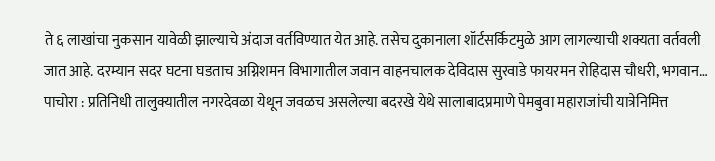ते ६ लाखांचा नुकसान यावेळी झाल्याचे अंदाज वर्तविण्यात येत आहे. तसेच दुकानाला शॉर्टसर्किटमुळे आग लागल्याची शक्यता वर्तवली जात आहे. दरम्यान सदर घटना घडताच अग्निशमन विभागातील जवान वाहनचालक देविदास सुरवाडे फायरमन रोहिदास चौधरी, भगवान…
पाचोरा : प्रतिनिधी तालुक्यातील नगरदेवळा येथून जवळच असलेल्या बदरखे येथे सालाबादप्रमाणे पेमबुवा महाराजांची यात्रेनिमित्त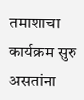तमाशाचा कार्यक्रम सुरु असतांना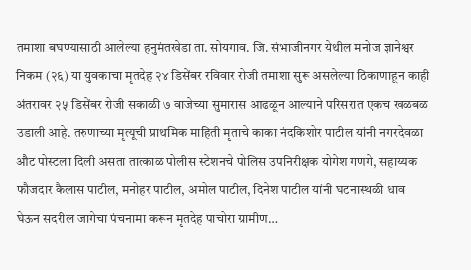तमाशा बघण्यासाठी आलेल्या हनुमंतखेडा ता. सोयगाव. जि. संभाजीनगर येथील मनोज ज्ञानेश्वर निकम (२६) या युवकाचा मृतदेह २४ डिसेंबर रविवार रोजी तमाशा सुरू असलेल्या ठिकाणाहून काही अंतरावर २५ डिसेंबर रोजी सकाळी ७ वाजेच्या सुमारास आढळून आल्याने परिसरात एकच खळबळ उडाली आहे. तरुणाच्या मृत्यूची प्राथमिक माहिती मृताचे काका नंदकिशोर पाटील यांनी नगरदेवळा औट पोस्टला दिली असता तात्काळ पोलीस स्टेशनचे पोलिस उपनिरीक्षक योगेश गणगे, सहाय्यक फौजदार कैलास पाटील, मनोहर पाटील, अमोल पाटील, दिनेश पाटील यांनी घटनास्थळी धाव घेऊन सदरील जागेचा पंचनामा करून मृतदेह पाचोरा ग्रामीण…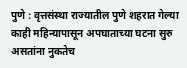पुणे : वृत्तसंस्था राज्यातील पुणे शहरात गेल्या काही महिन्यापासून अपघाताच्या घटना सुरु असतांना नुकतेच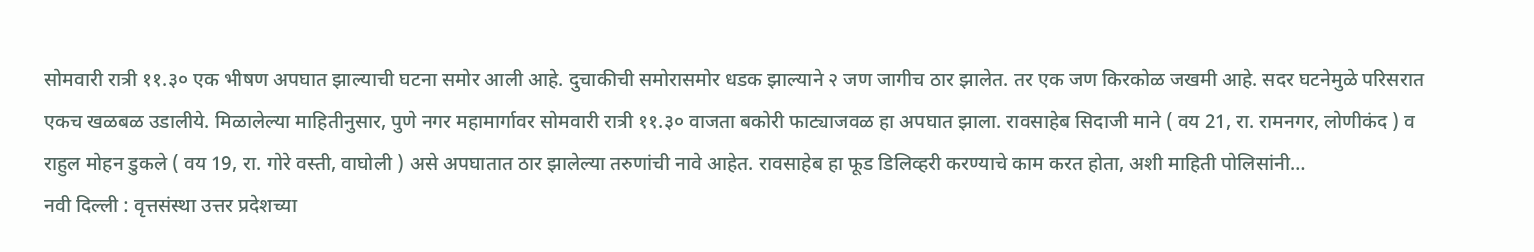सोमवारी रात्री ११.३० एक भीषण अपघात झाल्याची घटना समोर आली आहे. दुचाकीची समोरासमोर धडक झाल्याने २ जण जागीच ठार झालेत. तर एक जण किरकोळ जखमी आहे. सदर घटनेमुळे परिसरात एकच खळबळ उडालीये. मिळालेल्या माहितीनुसार, पुणे नगर महामार्गावर सोमवारी रात्री ११.३० वाजता बकोरी फाट्याजवळ हा अपघात झाला. रावसाहेब सिदाजी माने ( वय 21, रा. रामनगर, लोणीकंद ) व राहुल मोहन डुकले ( वय 19, रा. गोरे वस्ती, वाघोली ) असे अपघातात ठार झालेल्या तरुणांची नावे आहेत. रावसाहेब हा फूड डिलिव्हरी करण्याचे काम करत होता, अशी माहिती पोलिसांनी…
नवी दिल्ली : वृत्तसंस्था उत्तर प्रदेशच्या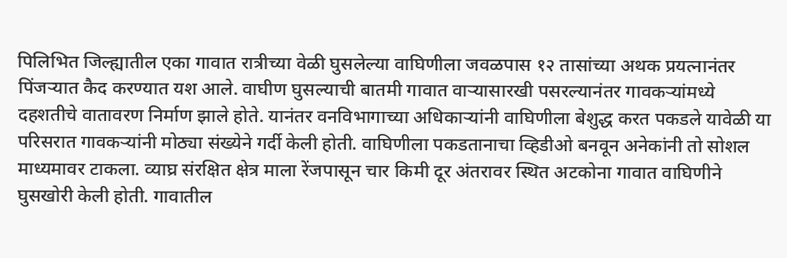पिलिभित जिल्ह्यातील एका गावात रात्रीच्या वेळी घुसलेल्या वाघिणीला जवळपास १२ तासांच्या अथक प्रयत्नानंतर पिंजऱ्यात कैद करण्यात यश आले. वाघीण घुसल्याची बातमी गावात वाऱ्यासारखी पसरल्यानंतर गावकऱ्यांमध्ये दहशतीचे वातावरण निर्माण झाले होते. यानंतर वनविभागाच्या अधिकाऱ्यांनी वाघिणीला बेशुद्ध करत पकडले यावेळी या परिसरात गावकऱ्यांनी मोठ्या संख्येने गर्दी केली होती. वाघिणीला पकडतानाचा व्हिडीओ बनवून अनेकांनी तो सोशल माध्यमावर टाकला. व्याघ्र संरक्षित क्षेत्र माला रेंजपासून चार किमी दूर अंतरावर स्थित अटकोना गावात वाघिणीने घुसखोरी केली होती. गावातील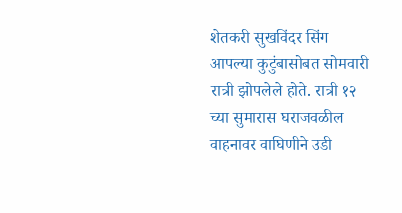शेतकरी सुखविंदर सिंग आपल्या कुटुंबासोबत सोमवारी रात्री झोपलेले होते. रात्री १२ च्या सुमारास घराजवळील वाहनावर वाघिणीने उडी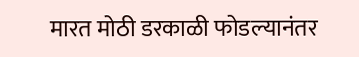मारत मोठी डरकाळी फोडल्यानंतर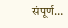संपूर्ण…